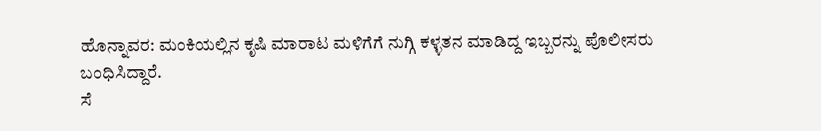ಹೊನ್ನಾವರ: ಮಂಕಿಯಲ್ಲಿನ ಕೃಷಿ ಮಾರಾಟ ಮಳಿಗೆಗೆ ನುಗ್ಗಿ ಕಳ್ಳತನ ಮಾಡಿದ್ದ ಇಬ್ಬರನ್ನು ಪೊಲೀಸರು ಬಂಧಿಸಿದ್ದಾರೆ.
ಸೆ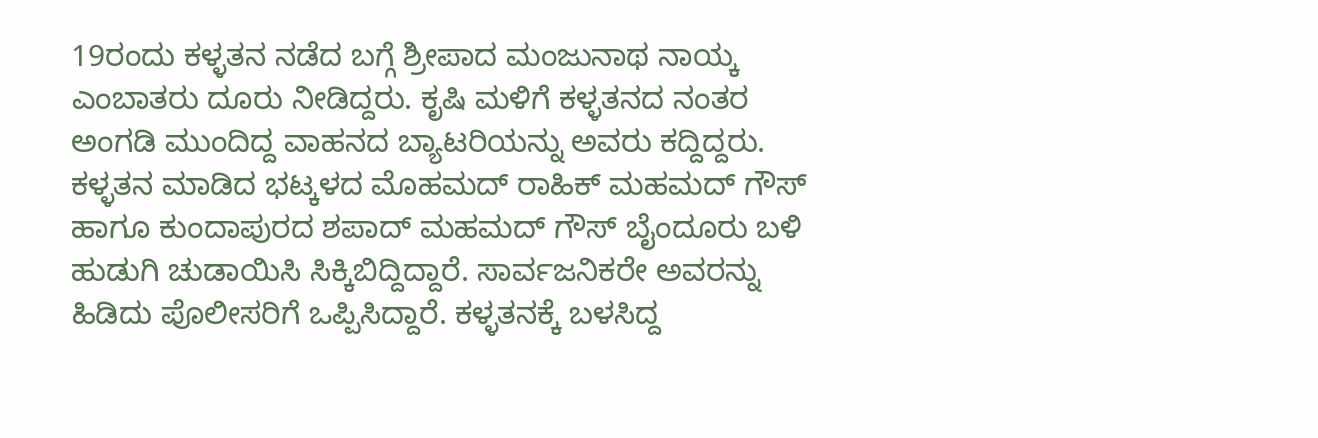19ರಂದು ಕಳ್ಳತನ ನಡೆದ ಬಗ್ಗೆ ಶ್ರೀಪಾದ ಮಂಜುನಾಥ ನಾಯ್ಕ ಎಂಬಾತರು ದೂರು ನೀಡಿದ್ದರು. ಕೃಷಿ ಮಳಿಗೆ ಕಳ್ಳತನದ ನಂತರ ಅಂಗಡಿ ಮುಂದಿದ್ದ ವಾಹನದ ಬ್ಯಾಟರಿಯನ್ನು ಅವರು ಕದ್ದಿದ್ದರು. ಕಳ್ಳತನ ಮಾಡಿದ ಭಟ್ಕಳದ ಮೊಹಮದ್ ರಾಹಿಕ್ ಮಹಮದ್ ಗೌಸ್ ಹಾಗೂ ಕುಂದಾಪುರದ ಶಪಾದ್ ಮಹಮದ್ ಗೌಸ್ ಬೈಂದೂರು ಬಳಿ ಹುಡುಗಿ ಚುಡಾಯಿಸಿ ಸಿಕ್ಕಿಬಿದ್ದಿದ್ದಾರೆ. ಸಾರ್ವಜನಿಕರೇ ಅವರನ್ನು ಹಿಡಿದು ಪೊಲೀಸರಿಗೆ ಒಪ್ಪಿಸಿದ್ದಾರೆ. ಕಳ್ಳತನಕ್ಕೆ ಬಳಸಿದ್ದ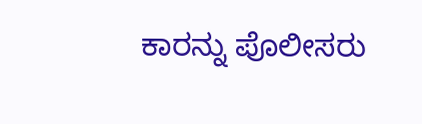ಕಾರನ್ನು ಪೊಲೀಸರು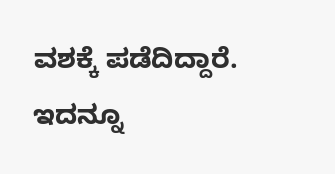ವಶಕ್ಕೆ ಪಡೆದಿದ್ದಾರೆ.
ಇದನ್ನೂ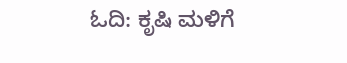ಓದಿ: ಕೃಷಿ ಮಳಿಗೆ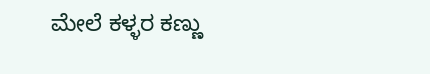ಮೇಲೆ ಕಳ್ಳರ ಕಣ್ಣು